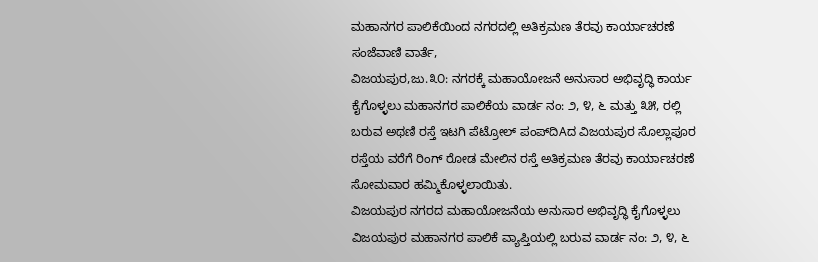ಮಹಾನಗರ ಪಾಲಿಕೆಯಿಂದ ನಗರದಲ್ಲಿ ಅತಿಕ್ರಮಣ ತೆರವು ಕಾರ್ಯಾಚರಣೆ
ಸಂಜೆವಾಣಿ ವಾರ್ತೆ,
ವಿಜಯಪುರ,ಜು.೩೦: ನಗರಕ್ಕೆ ಮಹಾಯೋಜನೆ ಅನುಸಾರ ಅಭಿವೃದ್ಧಿ ಕಾರ್ಯ ಕೈಗೊಳ್ಳಲು ಮಹಾನಗರ ಪಾಲಿಕೆಯ ವಾರ್ಡ ನಂ: ೨, ೪, ೬ ಮತ್ತು ೩೫, ರಲ್ಲಿ ಬರುವ ಅಥಣಿ ರಸ್ತೆ ಇಟಗಿ ಪೆಟ್ರೋಲ್ ಪಂಪ್‌ದಿAದ ವಿಜಯಪುರ ಸೊಲ್ಲಾಪೂರ ರಸ್ತೆಯ ವರೆಗೆ ರಿಂಗ್ ರೋಡ ಮೇಲಿನ ರಸ್ತೆ ಅತಿಕ್ರಮಣ ತೆರವು ಕಾರ್ಯಾಚರಣೆ ಸೋಮವಾರ ಹಮ್ಮಿಕೊಳ್ಳಲಾಯಿತು.
ವಿಜಯಪುರ ನಗರದ ಮಹಾಯೋಜನೆಯ ಅನುಸಾರ ಅಭಿವೃದ್ಧಿ ಕೈಗೊಳ್ಳಲು ವಿಜಯಪುರ ಮಹಾನಗರ ಪಾಲಿಕೆ ವ್ಯಾಪ್ತಿಯಲ್ಲಿ ಬರುವ ವಾರ್ಡ ನಂ: ೨, ೪, ೬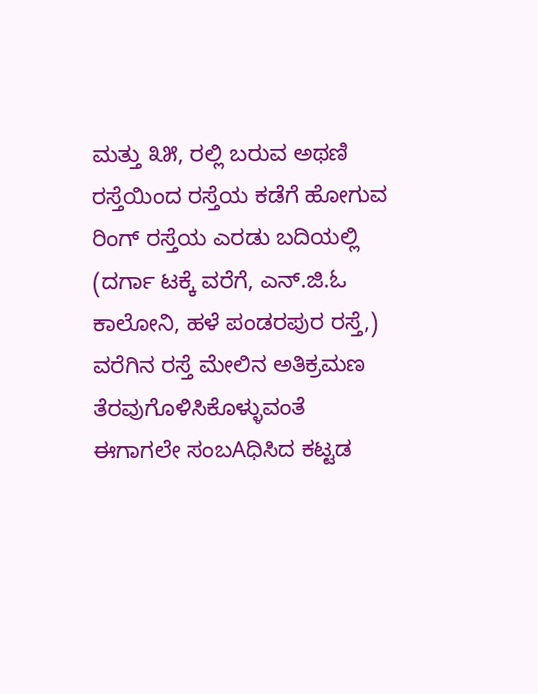ಮತ್ತು ೩೫, ರಲ್ಲಿ ಬರುವ ಅಥಣಿ ರಸ್ತೆಯಿಂದ ರಸ್ತೆಯ ಕಡೆಗೆ ಹೋಗುವ ರಿಂಗ್ ರಸ್ತೆಯ ಎರಡು ಬದಿಯಲ್ಲಿ (ದರ್ಗಾ ಟಕ್ಕೆ ವರೆಗೆ, ಎನ್.ಜಿ.ಓ ಕಾಲೋನಿ, ಹಳೆ ಪಂಡರಪುರ ರಸ್ತೆ,) ವರೆಗಿನ ರಸ್ತೆ ಮೇಲಿನ ಅತಿಕ್ರಮಣ ತೆರವುಗೊಳಿಸಿಕೊಳ್ಳುವಂತೆ ಈಗಾಗಲೇ ಸಂಬAಧಿಸಿದ ಕಟ್ಟಡ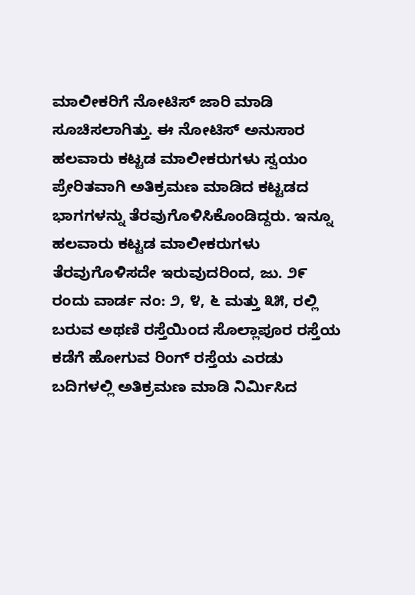ಮಾಲೀಕರಿಗೆ ನೋಟಿಸ್ ಜಾರಿ ಮಾಡಿ ಸೂಚಿಸಲಾಗಿತ್ತು. ಈ ನೋಟಿಸ್ ಅನುಸಾರ ಹಲವಾರು ಕಟ್ಟಡ ಮಾಲೀಕರುಗಳು ಸ್ವಯಂ ಪ್ರೇರಿತವಾಗಿ ಅತಿಕ್ರಮಣ ಮಾಡಿದ ಕಟ್ಟಡದ ಭಾಗಗಳನ್ನು ತೆರವುಗೊಳಿಸಿಕೊಂಡಿದ್ದರು. ಇನ್ನೂ ಹಲವಾರು ಕಟ್ಟಡ ಮಾಲೀಕರುಗಳು ತೆರವುಗೊಳಿಸದೇ ಇರುವುದರಿಂದ, ಜು. ೨೯ ರಂದು ವಾರ್ಡ ನಂ: ೨, ೪, ೬ ಮತ್ತು ೩೫, ರಲ್ಲಿ ಬರುವ ಅಥಣಿ ರಸ್ತೆಯಿಂದ ಸೊಲ್ಲಾಪೂರ ರಸ್ತೆಯ ಕಡೆಗೆ ಹೋಗುವ ರಿಂಗ್ ರಸ್ತೆಯ ಎರಡು ಬದಿಗಳಲ್ಲಿ ಅತಿಕ್ರಮಣ ಮಾಡಿ ನಿರ್ಮಿಸಿದ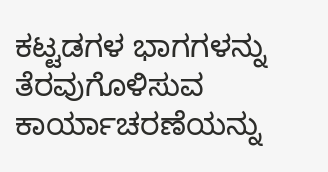ಕಟ್ಟಡಗಳ ಭಾಗಗಳನ್ನು ತೆರವುಗೊಳಿಸುವ ಕಾರ್ಯಾಚರಣೆಯನ್ನು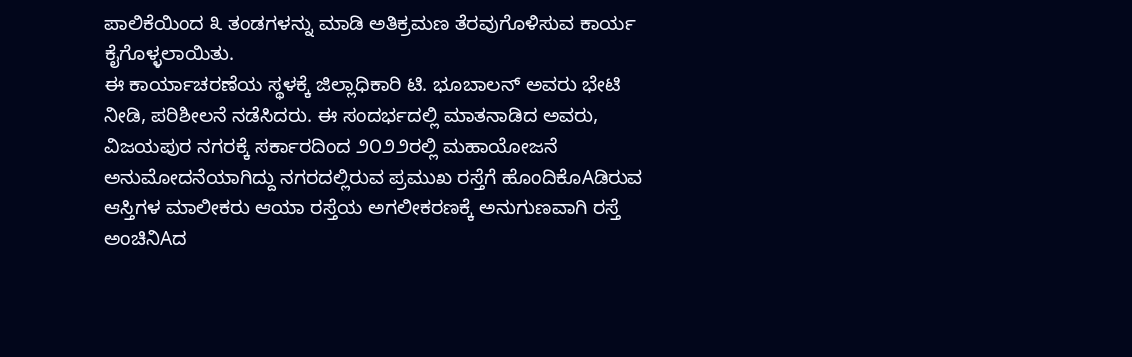ಪಾಲಿಕೆಯಿಂದ ೩ ತಂಡಗಳನ್ನು ಮಾಡಿ ಅತಿಕ್ರಮಣ ತೆರವುಗೊಳಿಸುವ ಕಾರ್ಯ ಕೈಗೊಳ್ಳಲಾಯಿತು.
ಈ ಕಾರ್ಯಾಚರಣೆಯ ಸ್ಥಳಕ್ಕೆ ಜಿಲ್ಲಾಧಿಕಾರಿ ಟಿ. ಭೂಬಾಲನ್ ಅವರು ಭೇಟಿ ನೀಡಿ, ಪರಿಶೀಲನೆ ನಡೆಸಿದರು. ಈ ಸಂದರ್ಭದಲ್ಲಿ ಮಾತನಾಡಿದ ಅವರು, ವಿಜಯಪುರ ನಗರಕ್ಕೆ ಸರ್ಕಾರದಿಂದ ೨೦೨೨ರಲ್ಲಿ ಮಹಾಯೋಜನೆ ಅನುಮೋದನೆಯಾಗಿದ್ದು ನಗರದಲ್ಲಿರುವ ಪ್ರಮುಖ ರಸ್ತೆಗೆ ಹೊಂದಿಕೊAಡಿರುವ ಆಸ್ತಿಗಳ ಮಾಲೀಕರು ಆಯಾ ರಸ್ತೆಯ ಅಗಲೀಕರಣಕ್ಕೆ ಅನುಗುಣವಾಗಿ ರಸ್ತೆ ಅಂಚಿನಿAದ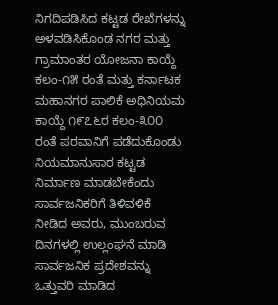ನಿಗದಿಪಡಿಸಿದ ಕಟ್ಟಡ ರೇಖೆಗಳನ್ನು ಅಳವಡಿಸಿಕೊಂಡ ನಗರ ಮತ್ತು ಗ್ರಾಮಾಂತರ ಯೋಜನಾ ಕಾಯ್ದೆ ಕಲಂ-೧೫ ರಂತೆ ಮತ್ತು ಕರ್ನಾಟಕ ಮಹಾನಗರ ಪಾಲಿಕೆ ಅಧಿನಿಯಮ ಕಾಯ್ದೆ ೧೯೭೬ರ ಕಲಂ-೩೦೦ ರಂತೆ ಪರವಾನಿಗೆ ಪಡೆದುಕೊಂಡು ನಿಯಮಾನುಸಾರ ಕಟ್ಟಡ ನಿರ್ಮಾಣ ಮಾಡಬೇಕೆಂದು ಸಾರ್ವಜನಿಕರಿಗೆ ತಿಳಿವಳಿಕೆ ನೀಡಿದ ಅವರು, ಮುಂಬರುವ ದಿನಗಳಲ್ಲಿ ಉಲ್ಲಂಘನೆ ಮಾಡಿ ಸಾರ್ವಜನಿಕ ಪ್ರದೇಶವನ್ನು ಒತ್ತುವರಿ ಮಾಡಿದ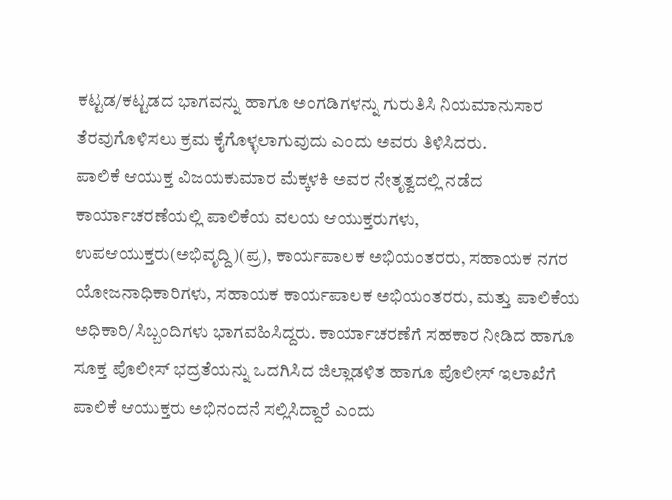ಕಟ್ಟಡ/ಕಟ್ಟಡದ ಭಾಗವನ್ನು ಹಾಗೂ ಅಂಗಡಿಗಳನ್ನು ಗುರುತಿಸಿ ನಿಯಮಾನುಸಾರ ತೆರವುಗೊಳಿಸಲು ಕ್ರಮ ಕೈಗೊಳ್ಳಲಾಗುವುದು ಎಂದು ಅವರು ತಿಳಿಸಿದರು.
ಪಾಲಿಕೆ ಆಯುಕ್ತ ವಿಜಯಕುಮಾರ ಮೆಕ್ಕಳಕಿ ಅವರ ನೇತೃತ್ವದಲ್ಲಿ ನಡೆದ ಕಾರ್ಯಾಚರಣೆಯಲ್ಲಿ ಪಾಲಿಕೆಯ ವಲಯ ಆಯುಕ್ತರುಗಳು, ಉಪಆಯುಕ್ತರು(ಅಭಿವೃದ್ದಿ)(ಪ್ರ), ಕಾರ್ಯಪಾಲಕ ಅಭಿಯಂತರರು, ಸಹಾಯಕ ನಗರ ಯೋಜನಾಧಿಕಾರಿಗಳು, ಸಹಾಯಕ ಕಾರ್ಯಪಾಲಕ ಅಭಿಯಂತರರು, ಮತ್ತು ಪಾಲಿಕೆಯ ಅಧಿಕಾರಿ/ಸಿಬ್ಬಂದಿಗಳು ಭಾಗವಹಿಸಿದ್ದರು. ಕಾರ್ಯಾಚರಣೆಗೆ ಸಹಕಾರ ನೀಡಿದ ಹಾಗೂ ಸೂಕ್ತ ಪೊಲೀಸ್ ಭದ್ರತೆಯನ್ನು ಒದಗಿಸಿದ ಜಿಲ್ಲಾಡಳಿತ ಹಾಗೂ ಪೊಲೀಸ್ ಇಲಾಖೆಗೆ ಪಾಲಿಕೆ ಆಯುಕ್ತರು ಅಭಿನಂದನೆ ಸಲ್ಲಿಸಿದ್ದಾರೆ ಎಂದು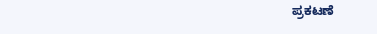ಪ್ರಕಟಣೆ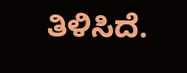ತಿಳಿಸಿದೆ.